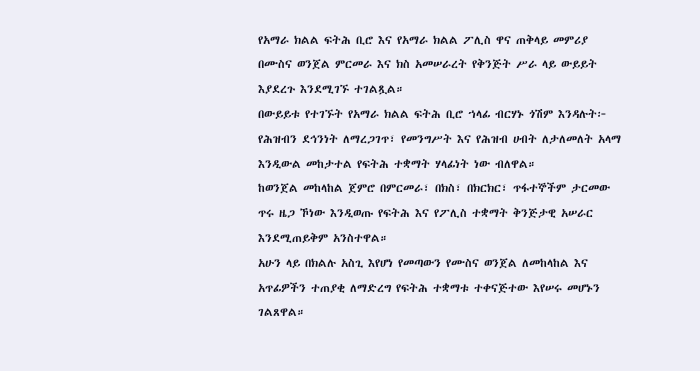የአማራ ክልል ፍትሕ ቢሮ እና የአማራ ክልል ፖሊስ ዋና ጠቅላይ መምሪያ በሙስና ወንጀል ምርመራ እና ክስ አመሠራረት የቅንጅት ሥራ ላይ ውይይት እያደረጉ እንደሚገኙ ተገልጿል።
በውይይቱ የተገኙት የአማራ ክልል ፍትሕ ቢሮ ኀላፊ ብርሃኑ ጎሽም እንዳሉት፦ የሕዝብን ደኅንነት ለማረጋገጥ፣ የመንግሥት እና የሕዝብ ሀብት ለታለመለት አላማ እንዲውል መከታተል የፍትሕ ተቋማት ሃላፊነት ነው ብለዋል።
ከወንጀል መከላከል ጀምሮ በምርመራ፣ በክስ፣ በክርክር፣ ጥፋተኞችም ታርመው ጥሩ ዜጋ ኾነው እንዲወጡ የፍትሕ እና የፖሊስ ተቋማት ቅንጅታዊ አሠራር እንደሚጠይቅም አንስተዋል።
አሁን ላይ በክልሉ አስጊ እየሆነ የመጣውን የሙስና ወንጀል ለመከላከል እና አጥፊዎችን ተጠያቂ ለማድረግ የፍትሕ ተቋማቱ ተቀናጅተው እየሠሩ መሆኑን ገልጸዋል።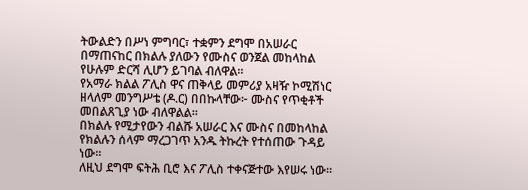ትውልድን በሥነ ምግባር፣ ተቋምን ደግሞ በአሠራር በማጠናከር በክልሉ ያለውን የሙስና ወንጀል መከላከል የሁሉም ድርሻ ሊሆን ይገባል ብለዋል።
የአማራ ክልል ፖሊስ ዋና ጠቅላይ መምሪያ አዛዥ ኮሚሽነር ዘላለም መንግሥቴ (ዶ.ር) በበኩላቸው፦ ሙስና የጥቂቶች መበልጸጊያ ነው ብለዋልል።
በክልሉ የሚታየውን ብልሹ አሠራር እና ሙስና በመከላከል የክልሉን ሰላም ማረጋገጥ አንዱ ትኩረት የተሰጠው ጉዳይ ነው።
ለዚህ ደግሞ ፍትሕ ቢሮ እና ፖሊስ ተቀናጅተው እየሠሩ ነው።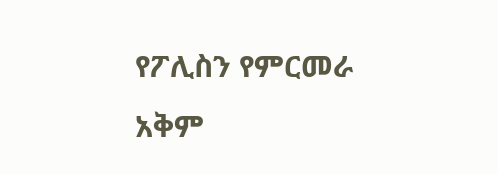የፖሊስን የምርመራ አቅም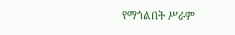የማጎልበት ሥራም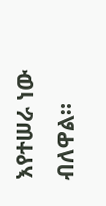እየተሠራ ነው ብለዋል።